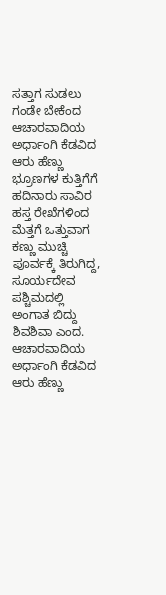ಸತ್ತಾಗ ಸುಡಲು ಗಂಡೇ ಬೇಕೆಂದ
ಆಚಾರವಾದಿಯ ಅರ್ಧಾಂಗಿ ಕೆಡವಿದ
ಆರು ಹೆಣ್ಣು ಭ್ರೂಣಗಳ ಕುತ್ತಿಗೆಗೆ
ಹದಿನಾರು ಸಾವಿರ ಹಸ್ತ ರೇಖೆಗಳಿಂದ
ಮೆತ್ತಗೆ ಒತ್ತುವಾಗ ಕಣ್ಣು ಮುಚ್ಚಿ
ಪೂರ್ವಕ್ಕೆ ತಿರುಗಿದ್ದ,
ಸೂರ್ಯದೇವ ಪಶ್ಚಿಮದಲ್ಲಿ ಅಂಗಾತ ಬಿದ್ದು
ಶಿವಶಿವಾ ಎಂದ.
ಆಚಾರವಾದಿಯ ಅರ್ಧಾಂಗಿ ಕೆಡವಿದ
ಆರು ಹೆಣ್ಣು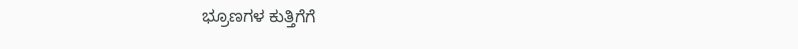ಭ್ರೂಣಗಳ ಕುತ್ತಿಗೆಗೆ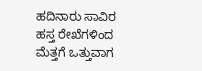ಹದಿನಾರು ಸಾವಿರ ಹಸ್ತ ರೇಖೆಗಳಿಂದ
ಮೆತ್ತಗೆ ಒತ್ತುವಾಗ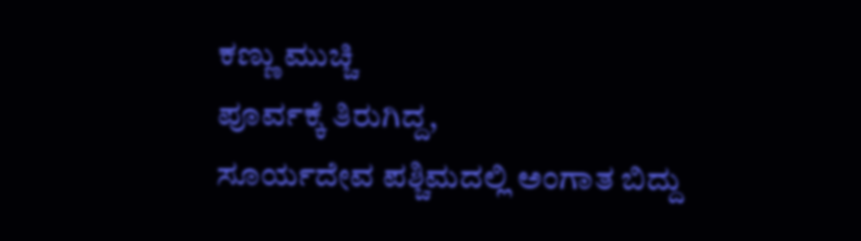ಕಣ್ಣು ಮುಚ್ಚಿ
ಪೂರ್ವಕ್ಕೆ ತಿರುಗಿದ್ದ,
ಸೂರ್ಯದೇವ ಪಶ್ಚಿಮದಲ್ಲಿ ಅಂಗಾತ ಬಿದ್ದು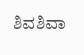ಶಿವಶಿವಾ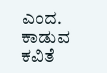ಎಂದ.
ಕಾಡುವ ಕವಿತೆ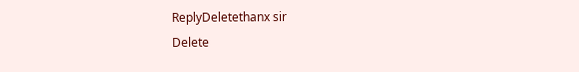ReplyDeletethanx sir
Delete